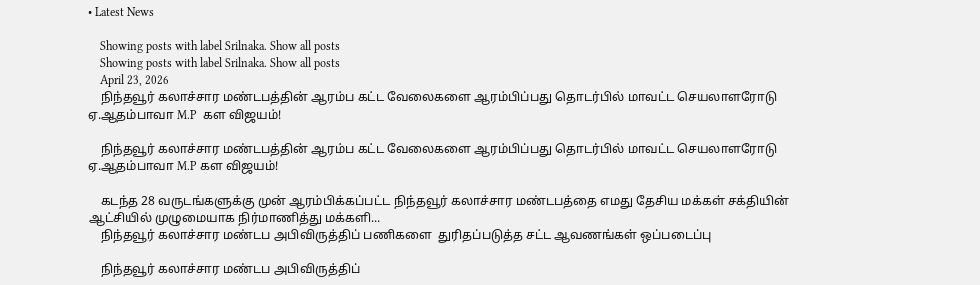• Latest News

    Showing posts with label Srilnaka. Show all posts
    Showing posts with label Srilnaka. Show all posts
    April 23, 2026
    நிந்தவூர் கலாச்சார மண்டபத்தின் ஆரம்ப கட்ட வேலைகளை ஆரம்பிப்பது தொடர்பில் மாவட்ட செயலாளரோடு ஏ.ஆதம்பாவா M.P  கள விஜயம்!

    நிந்தவூர் கலாச்சார மண்டபத்தின் ஆரம்ப கட்ட வேலைகளை ஆரம்பிப்பது தொடர்பில் மாவட்ட செயலாளரோடு ஏ.ஆதம்பாவா M.P கள விஜயம்!

    கடந்த 28 வருடங்களுக்கு முன் ஆரம்பிக்கப்பட்ட நிந்தவூர் கலாச்சார மண்டபத்தை எமது தேசிய மக்கள் சக்தியின் ஆட்சியில் முழுமையாக நிர்மாணித்து மக்களி...
    நிந்தவூர் கலாச்சார மண்டப அபிவிருத்திப் பணிகளை  துரிதப்படுத்த சட்ட ஆவணங்கள் ஒப்படைப்பு

    நிந்தவூர் கலாச்சார மண்டப அபிவிருத்திப்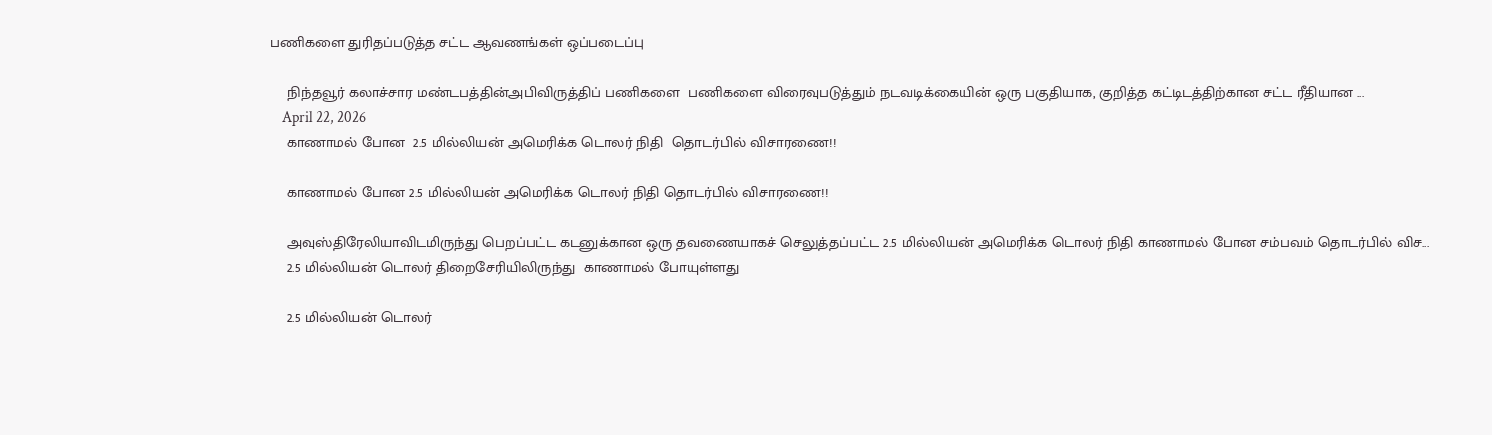பணிகளை துரிதப்படுத்த சட்ட ஆவணங்கள் ஒப்படைப்பு

    நிந்தவூர் கலாச்சார மண்டபத்தின்அபிவிருத்திப் பணிகளை  பணிகளை விரைவுபடுத்தும் நடவடிக்கையின் ஒரு பகுதியாக, குறித்த கட்டிடத்திற்கான சட்ட ரீதியான ...
    April 22, 2026
    காணாமல் போன  2.5 மில்லியன் அமெரிக்க டொலர் நிதி  தொடர்பில் விசாரணை!!

    காணாமல் போன 2.5 மில்லியன் அமெரிக்க டொலர் நிதி தொடர்பில் விசாரணை!!

    அவுஸ்திரேலியாவிடமிருந்து பெறப்பட்ட கடனுக்கான ஒரு தவணையாகச் செலுத்தப்பட்ட 2.5 மில்லியன் அமெரிக்க டொலர் நிதி காணாமல் போன சம்பவம் தொடர்பில் விச...
    2.5 மில்லியன் டொலர் திறைசேரியிலிருந்து  காணாமல் போயுள்ளது

    2.5 மில்லியன் டொலர்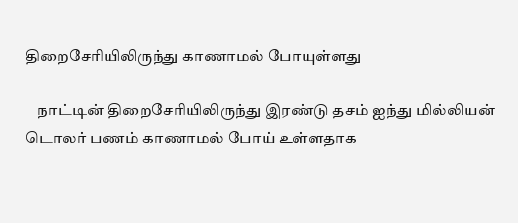திறைசேரியிலிருந்து காணாமல் போயுள்ளது

    நாட்டின் திறைசேரியிலிருந்து இரண்டு தசம் ஐந்து மில்லியன் டொலர் பணம் காணாமல் போய் உள்ளதாக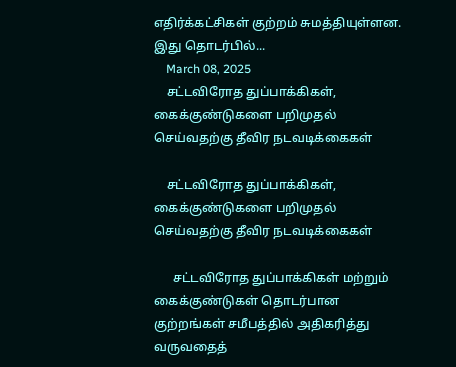எதிர்க்கட்சிகள் குற்றம் சுமத்தியுள்ளன. இது தொடர்பில்...
    March 08, 2025
    சட்டவிரோத துப்பாக்கிகள், கைக்குண்டுகளை பறிமுதல் செய்வதற்கு தீவிர நடவடிக்கைகள்

    சட்டவிரோத துப்பாக்கிகள், கைக்குண்டுகளை பறிமுதல் செய்வதற்கு தீவிர நடவடிக்கைகள்

      சட்டவிரோத துப்பாக்கிகள் மற்றும் கைக்குண்டுகள் தொடர்பான குற்றங்கள் சமீபத்தில் அதிகரித்து வருவதைத்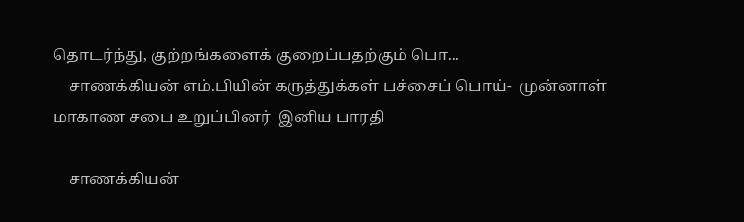தொடர்ந்து, குற்றங்களைக் குறைப்பதற்கும் பொ...
    சாணக்கியன் எம்.பியின் கருத்துக்கள் பச்சைப் பொய்-  முன்னாள் மாகாண சபை உறுப்பினர்  இனிய பாரதி

    சாணக்கியன்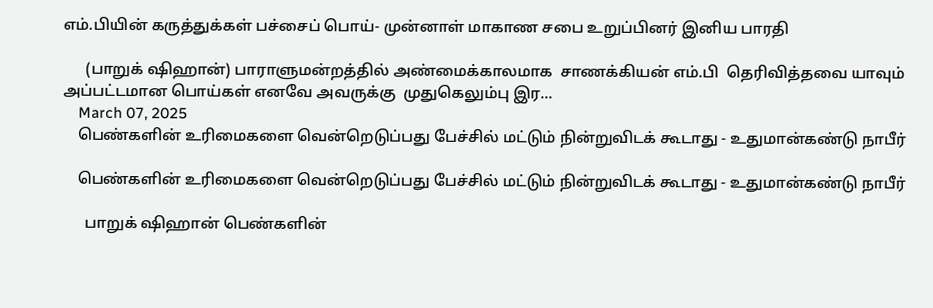எம்.பியின் கருத்துக்கள் பச்சைப் பொய்- முன்னாள் மாகாண சபை உறுப்பினர் இனிய பாரதி

      (பாறுக் ஷிஹான்) பாராளுமன்றத்தில் அண்மைக்காலமாக  சாணக்கியன் எம்.பி  தெரிவித்தவை யாவும்  அப்பட்டமான பொய்கள் எனவே அவருக்கு  முதுகெலும்பு இர...
    March 07, 2025
    பெண்களின் உரிமைகளை வென்றெடுப்பது பேச்சில் மட்டும் நின்றுவிடக் கூடாது - உதுமான்கண்டு நாபீர்

    பெண்களின் உரிமைகளை வென்றெடுப்பது பேச்சில் மட்டும் நின்றுவிடக் கூடாது - உதுமான்கண்டு நாபீர்

      பாறுக் ஷிஹான் பெண்களின்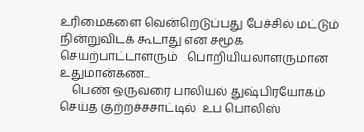உரிமைகளை வென்றெடுப்பது பேச்சில் மட்டும் நின்றுவிடக் கூடாது என சமூக செயற்பாட்டாளரும்   பொறியியலாளருமான  உதுமான்கண...
    பெண் ஒருவரை பாலியல் துஷ்பிரயோகம் செய்த குற்றச்சசாட்டில்  உப பொலிஸ்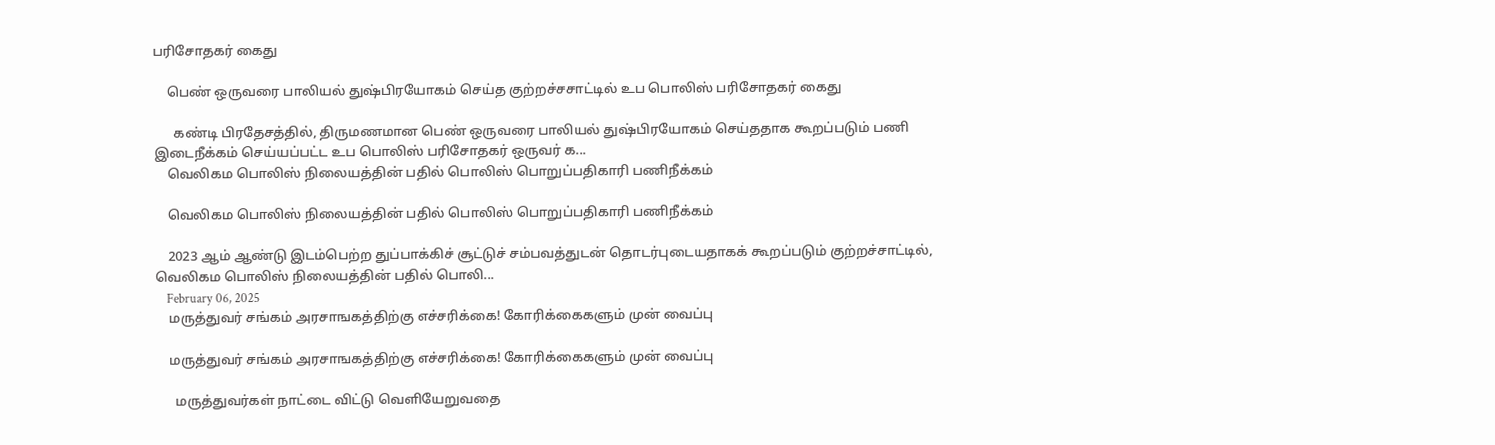பரிசோதகர் கைது

    பெண் ஒருவரை பாலியல் துஷ்பிரயோகம் செய்த குற்றச்சசாட்டில் உப பொலிஸ் பரிசோதகர் கைது

      கண்டி பிரதேசத்தில், திருமணமான பெண் ஒருவரை பாலியல் துஷ்பிரயோகம் செய்ததாக கூறப்படும் பணி இடைநீக்கம் செய்யப்பட்ட உப பொலிஸ் பரிசோதகர் ஒருவர் க...
    வெலிகம பொலிஸ் நிலையத்தின் பதில் பொலிஸ் பொறுப்பதிகாரி பணிநீக்கம்

    வெலிகம பொலிஸ் நிலையத்தின் பதில் பொலிஸ் பொறுப்பதிகாரி பணிநீக்கம்

    2023 ஆம் ஆண்டு இடம்பெற்ற துப்பாக்கிச் சூட்டுச் சம்பவத்துடன் தொடர்புடையதாகக் கூறப்படும் குற்றச்சாட்டில், வெலிகம பொலிஸ் நிலையத்தின் பதில் பொலி...
    February 06, 2025
    மருத்துவர் சங்கம் அரசாஙகத்திற்கு எச்சரிக்கை! கோரிக்கைகளும் முன் வைப்பு

    மருத்துவர் சங்கம் அரசாஙகத்திற்கு எச்சரிக்கை! கோரிக்கைகளும் முன் வைப்பு

      மருத்துவர்கள் நாட்டை விட்டு வெளியேறுவதை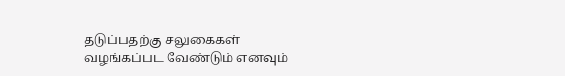தடுப்பதற்கு சலுகைகள் வழங்கப்பட வேண்டும் எனவும்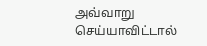அவ்வாறு செய்யாவிட்டால்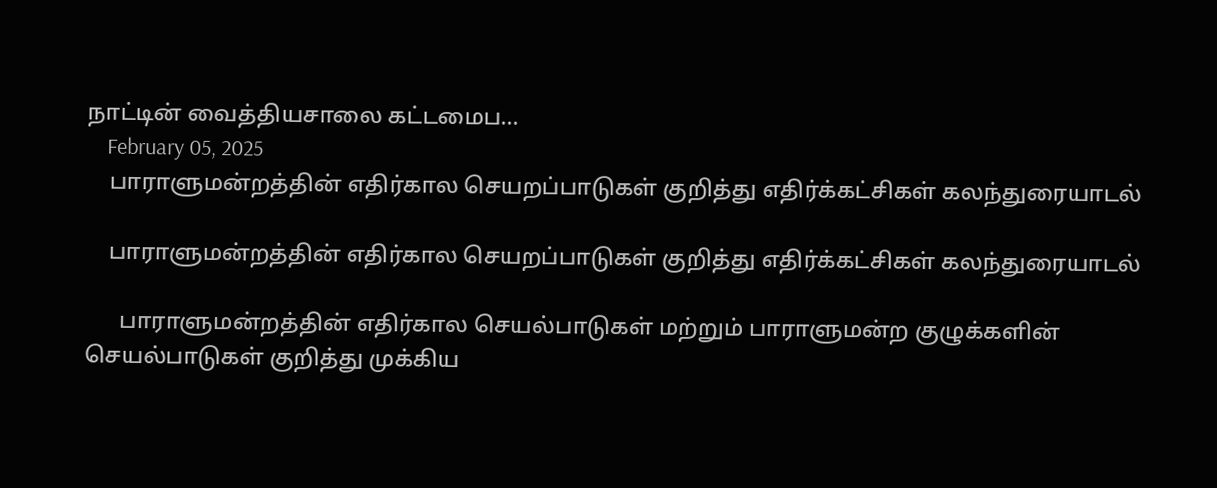நாட்டின் வைத்தியசாலை கட்டமைப...
    February 05, 2025
    பாராளுமன்றத்தின் எதிர்கால செயறப்பாடுகள் குறித்து எதிர்க்கட்சிகள் கலந்துரையாடல்

    பாராளுமன்றத்தின் எதிர்கால செயறப்பாடுகள் குறித்து எதிர்க்கட்சிகள் கலந்துரையாடல்

      பாராளுமன்றத்தின் எதிர்கால செயல்பாடுகள் மற்றும் பாராளுமன்ற குழுக்களின் செயல்பாடுகள் குறித்து முக்கிய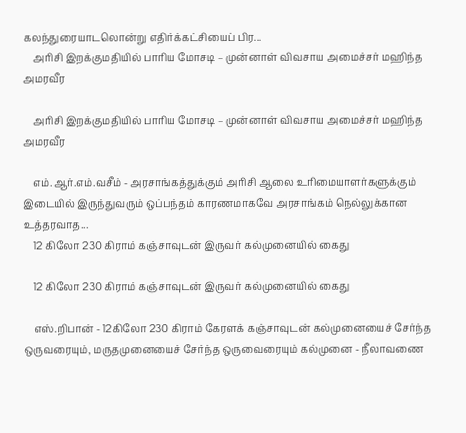கலந்துரையாடலொன்று எதிர்க்கட்சியைப் பிர...
    அரிசி இறக்குமதியில் பாரிய மோசடி – முன்னாள் விவசாய அமைச்சர் மஹிந்த அமரவீர

    அரிசி இறக்குமதியில் பாரிய மோசடி – முன்னாள் விவசாய அமைச்சர் மஹிந்த அமரவீர

    எம்.ஆர்.எம்.வசீம் - அரசாங்கத்துக்கும் அரிசி ஆலை உரிமையாளர்களுக்கும் இடையில் இருந்துவரும் ஒப்பந்தம் காரணமாகவே அரசாங்கம் நெல்லுக்கான உத்தரவாத...
    12 கிலோ 230 கிராம் கஞ்சாவுடன் இருவர் கல்முனையில் கைது

    12 கிலோ 230 கிராம் கஞ்சாவுடன் இருவர் கல்முனையில் கைது

    எஸ்.றிபான் - 12கிலோ 230 கிராம் கேரளக் கஞ்சாவுடன் கல்முனையைச் சேர்ந்த ஒருவரையும், மருதமுனையைச் சேர்ந்த ஒருவைரையும் கல்முனை - நீலாவணை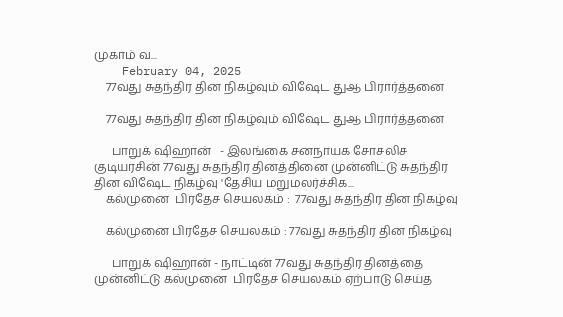முகாம் வ...
    February 04, 2025
    77வது சுதந்திர தின நிகழ்வும் விஷேட துஆ பிரார்த்தனை

    77வது சுதந்திர தின நிகழ்வும் விஷேட துஆ பிரார்த்தனை

      பாறுக் ஷிஹான்   - இலங்கை சனநாயக சோசலிச குடியரசின் 77வது சுதந்திர தினத்தினை முன்னிட்டு சுதந்திர தின விஷேட நிகழ்வு 'தேசிய மறுமலர்ச்சிக...
    கல்முனை  பிரதேச செயலகம் :  77வது சுதந்திர தின நிகழ்வு

    கல்முனை பிரதேச செயலகம் : 77வது சுதந்திர தின நிகழ்வு

      பாறுக் ஷிஹான் - நாட்டின் 77வது சுதந்திர தினத்தை முன்னிட்டு கல்முனை  பிரதேச செயலகம் ஏற்பாடு செய்த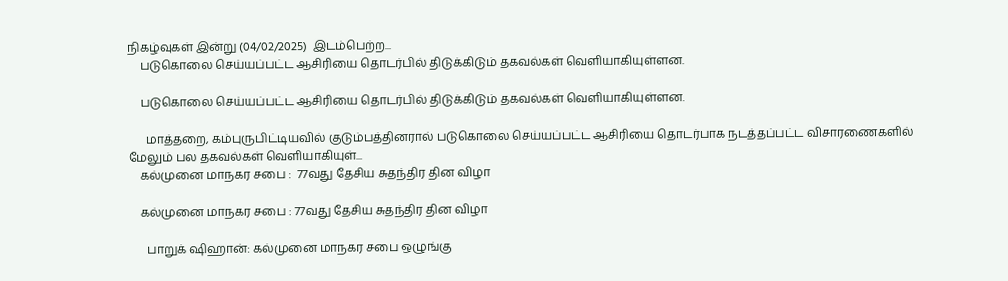நிகழ்வுகள் இன்று (04/02/2025)  இடம்பெற்ற...
    படுகொலை செய்யப்பட்ட ஆசிரியை தொடர்பில் திடுக்கிடும் தகவல்கள் வெளியாகியுள்ளன.

    படுகொலை செய்யப்பட்ட ஆசிரியை தொடர்பில் திடுக்கிடும் தகவல்கள் வெளியாகியுள்ளன.

      மாத்தறை, கம்புருபிட்டியவில் குடும்பத்தினரால் படுகொலை செய்யப்பட்ட ஆசிரியை தொடர்பாக நடத்தப்பட்ட விசாரணைகளில் மேலும் பல தகவல்கள் வெளியாகியுள்...
    கல்முனை மாநகர சபை :  77வது தேசிய சுதந்திர தின விழா

    கல்முனை மாநகர சபை : 77வது தேசிய சுதந்திர தின விழா

      பாறுக் ஷிஹான்: கல்முனை மாநகர சபை ஒழுங்கு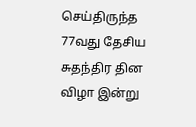செய்திருந்த 77வது தேசிய சுதந்திர தின விழா இன்று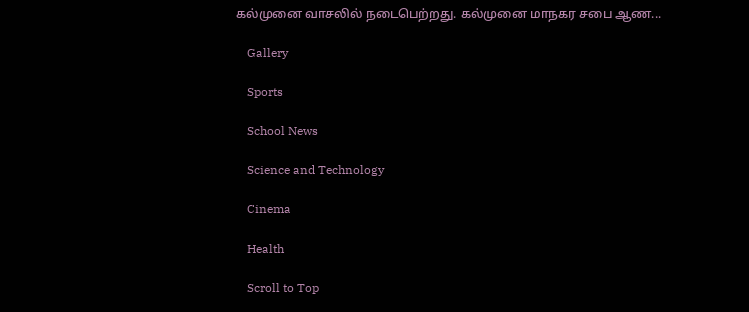கல்முனை வாசலில் நடைபெற்றது. கல்முனை மாநகர சபை ஆண...

    Gallery

    Sports

    School News

    Science and Technology

    Cinema

    Health

    Scroll to Top